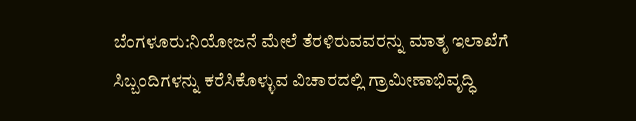ಬೆಂಗಳೂರು:ನಿಯೋಜನೆ ಮೇಲೆ ತೆರಳಿರುವವರನ್ನು ಮಾತೃ ಇಲಾಖೆಗೆ ಸಿಬ್ಬಂದಿಗಳನ್ನು ಕರೆಸಿಕೊಳ್ಳುವ ವಿಚಾರದಲ್ಲಿ ಗ್ರಾಮೀಣಾಭಿವೃದ್ಧಿ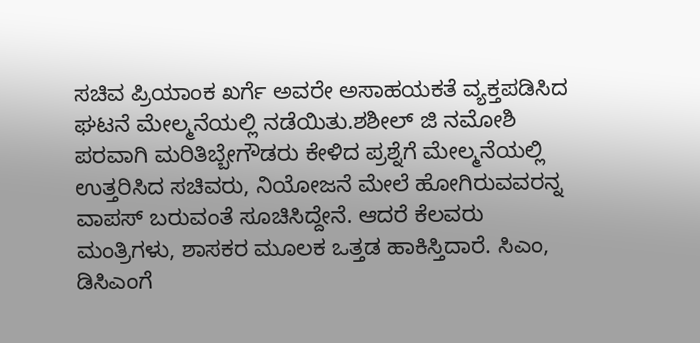ಸಚಿವ ಪ್ರಿಯಾಂಕ ಖರ್ಗೆ ಅವರೇ ಅಸಾಹಯಕತೆ ವ್ಯಕ್ತಪಡಿಸಿದ ಘಟನೆ ಮೇಲ್ಮನೆಯಲ್ಲಿ ನಡೆಯಿತು.ಶಶೀಲ್ ಜಿ ನಮೋಶಿ ಪರವಾಗಿ ಮರಿತಿಬ್ಬೇಗೌಡರು ಕೇಳಿದ ಪ್ರಶ್ನೆಗೆ ಮೇಲ್ಮನೆಯಲ್ಲಿ ಉತ್ತರಿಸಿದ ಸಚಿವರು, ನಿಯೋಜನೆ ಮೇಲೆ ಹೋಗಿರುವವರನ್ನ ವಾಪಸ್ ಬರುವಂತೆ ಸೂಚಿಸಿದ್ದೇನೆ. ಆದರೆ ಕೆಲವರು ಮಂತ್ರಿಗಳು, ಶಾಸಕರ ಮೂಲಕ ಒತ್ತಡ ಹಾಕಿಸ್ತಿದಾರೆ. ಸಿಎಂ, ಡಿಸಿಎಂಗೆ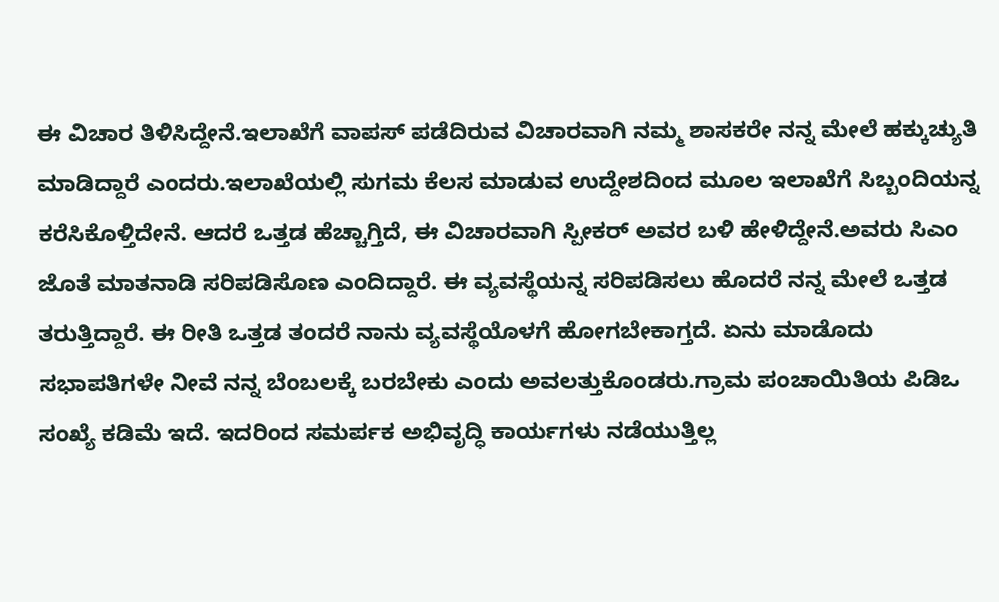ಈ ವಿಚಾರ ತಿಳಿಸಿದ್ದೇನೆ.ಇಲಾಖೆಗೆ ವಾಪಸ್ ಪಡೆದಿರುವ ವಿಚಾರವಾಗಿ ನಮ್ಮ ಶಾಸಕರೇ ನನ್ನ ಮೇಲೆ ಹಕ್ಕುಚ್ಯುತಿ ಮಾಡಿದ್ದಾರೆ ಎಂದರು.ಇಲಾಖೆಯಲ್ಲಿ ಸುಗಮ ಕೆಲಸ ಮಾಡುವ ಉದ್ದೇಶದಿಂದ ಮೂಲ ಇಲಾಖೆಗೆ ಸಿಬ್ಬಂದಿಯನ್ನ ಕರೆಸಿಕೊಳ್ತಿದೇನೆ. ಆದರೆ ಒತ್ತಡ ಹೆಚ್ಚಾಗ್ತಿದೆ, ಈ ವಿಚಾರವಾಗಿ ಸ್ಪೀಕರ್ ಅವರ ಬಳಿ ಹೇಳಿದ್ದೇನೆ.ಅವರು ಸಿಎಂ ಜೊತೆ ಮಾತನಾಡಿ ಸರಿಪಡಿಸೊಣ ಎಂದಿದ್ದಾರೆ. ಈ ವ್ಯವಸ್ಥೆಯನ್ನ ಸರಿಪಡಿಸಲು ಹೊದರೆ ನನ್ನ ಮೇಲೆ ಒತ್ತಡ ತರುತ್ತಿದ್ದಾರೆ. ಈ ರೀತಿ ಒತ್ತಡ ತಂದರೆ ನಾನು ವ್ಯವಸ್ಥೆಯೊಳಗೆ ಹೋಗಬೇಕಾಗ್ತದೆ. ಏನು ಮಾಡೊದು ಸಭಾಪತಿಗಳೇ ನೀವೆ ನನ್ನ ಬೆಂಬಲಕ್ಕೆ ಬರಬೇಕು ಎಂದು ಅವಲತ್ತುಕೊಂಡರು.ಗ್ರಾಮ ಪಂಚಾಯಿತಿಯ ಪಿಡಿಒ ಸಂಖ್ಯೆ ಕಡಿಮೆ ಇದೆ. ಇದರಿಂದ ಸಮರ್ಪಕ ಅಭಿವೃದ್ಧಿ ಕಾರ್ಯಗಳು ನಡೆಯುತ್ತಿಲ್ಲ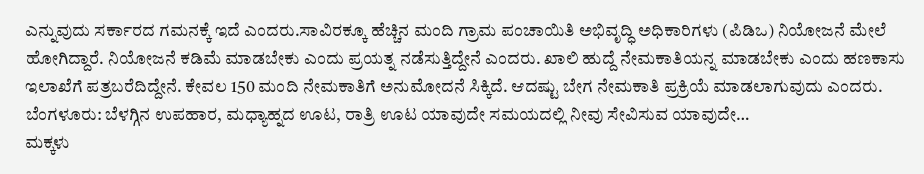ಎನ್ನುವುದು ಸರ್ಕಾರದ ಗಮನಕ್ಕೆ ಇದೆ ಎಂದರು.ಸಾವಿರಕ್ಕೂ ಹೆಚ್ಚಿನ ಮಂದಿ ಗ್ರಾಮ ಪಂಚಾಯಿತಿ ಅಭಿವೃದ್ಧಿ ಅಧಿಕಾರಿಗಳು (ಪಿಡಿಒ) ನಿಯೋಜನೆ ಮೇಲೆ ಹೋಗಿದ್ದಾರೆ. ನಿಯೋಜನೆ ಕಡಿಮೆ ಮಾಡಬೇಕು ಎಂದು ಪ್ರಯತ್ನ ನಡೆಸುತ್ತಿದ್ದೇನೆ ಎಂದರು. ಖಾಲಿ ಹುದ್ದೆ ನೇಮಕಾತಿಯನ್ನ ಮಾಡಬೇಕು ಎಂದು ಹಣಕಾಸು ಇಲಾಖೆಗೆ ಪತ್ರಬರೆದಿದ್ದೇನೆ. ಕೇವಲ 150 ಮಂದಿ ನೇಮಕಾತಿಗೆ ಅನುಮೋದನೆ ಸಿಕ್ಕಿದೆ. ಆದಷ್ಟು ಬೇಗ ನೇಮಕಾತಿ ಪ್ರಕ್ರಿಯೆ ಮಾಡಲಾಗುವುದು ಎಂದರು.
ಬೆಂಗಳೂರು: ಬೆಳಗ್ಗಿನ ಉಪಹಾರ, ಮಧ್ಯಾಹ್ನದ ಊಟ, ರಾತ್ರಿ ಊಟ ಯಾವುದೇ ಸಮಯದಲ್ಲಿ ನೀವು ಸೇವಿಸುವ ಯಾವುದೇ…
ಮಕ್ಕಳು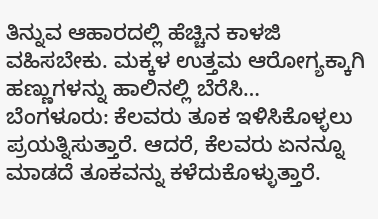ತಿನ್ನುವ ಆಹಾರದಲ್ಲಿ ಹೆಚ್ಚಿನ ಕಾಳಜಿ ವಹಿಸಬೇಕು. ಮಕ್ಕಳ ಉತ್ತಮ ಆರೋಗ್ಯಕ್ಕಾಗಿ ಹಣ್ಣುಗಳನ್ನು ಹಾಲಿನಲ್ಲಿ ಬೆರೆಸಿ…
ಬೆಂಗಳೂರು: ಕೆಲವರು ತೂಕ ಇಳಿಸಿಕೊಳ್ಳಲು ಪ್ರಯತ್ನಿಸುತ್ತಾರೆ. ಆದರೆ, ಕೆಲವರು ಏನನ್ನೂ ಮಾಡದೆ ತೂಕವನ್ನು ಕಳೆದುಕೊಳ್ಳುತ್ತಾರೆ.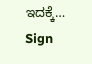ಇದಕ್ಕೆ…
Sign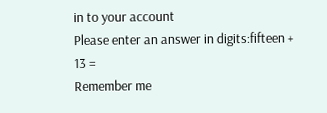in to your account
Please enter an answer in digits:fifteen + 13 =
Remember me